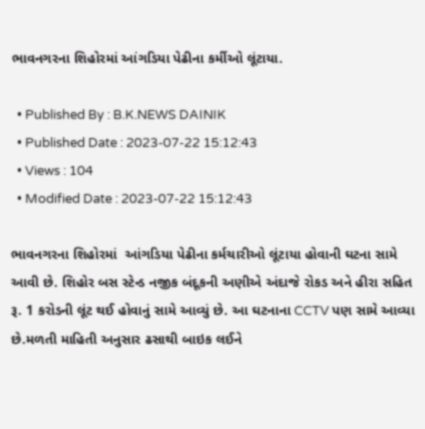ભાવનગરના શિહોરમાં આંગડિયા પેઢીના કર્મીઓ લૂંટાયા.

  • Published By : B.K.NEWS DAINIK
  • Published Date : 2023-07-22 15:12:43
  • Views : 104
  • Modified Date : 2023-07-22 15:12:43

ભાવનગરના શિહોરમાં  આંગડિયા પેઢીના કર્મચારીઓ લૂંટાયા હોવાની ઘટના સામે આવી છે. શિહોર બસ સ્ટેન્ડ નજીક બંદૂકની અણીએ અંદાજે રોકડ અને હીરા સહિત રૂ. 1 કરોડની લૂંટ થઈ હોવાનું સામે આવ્યું છે. આ ઘટનાના CCTV પણ સામે આવ્યા છે.મળતી માહિતી અનુસાર ઢસાથી બાઇક લઈને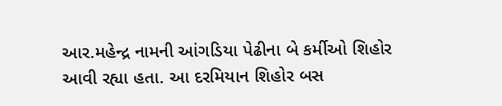આર.મહેન્દ્ર નામની આંગડિયા પેઢીના બે કર્મીઓ શિહોર આવી રહ્યા હતા. આ દરમિયાન શિહોર બસ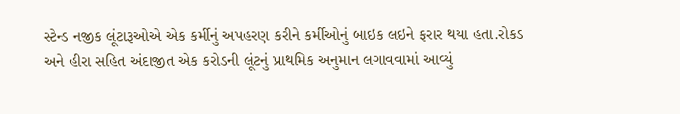સ્ટેન્ડ નજીક લૂંટારૂઓએ એક કર્મીનું અપહરણ કરીને કર્મીઓનું બાઇક લઇને ફરાર થયા હતા.રોકડ અને હીરા સહિત અંદાજીત એક કરોડની લૂંટનું પ્રાથમિક અનુમાન લગાવવામાં આવ્યું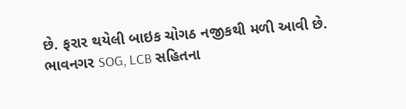છે. ફરાર થયેલી બાઇક ચોગઠ નજીકથી મળી આવી છે. ભાવનગર SOG, LCB સહિતના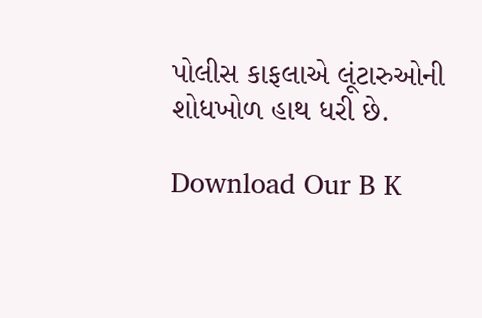પોલીસ કાફલાએ લૂંટારુઓની શોધખોળ હાથ ધરી છે.

Download Our B K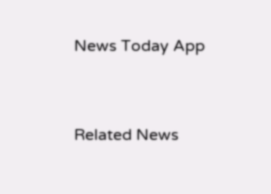News Today App



Related News